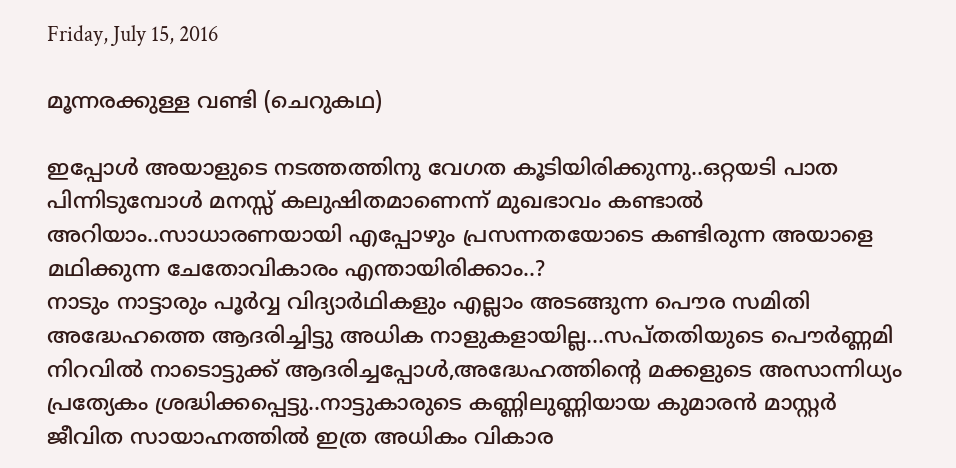Friday, July 15, 2016

മൂന്നരക്കുള്ള വണ്ടി (ചെറുകഥ)

ഇപ്പോള്‍ അയാളുടെ നടത്തത്തിനു വേഗത കൂടിയിരിക്കുന്നു..ഒറ്റയടി പാത പിന്നിടുമ്പോള്‍ മനസ്സ് കലുഷിതമാണെന്ന് മുഖഭാവം കണ്ടാല്‍ അറിയാം..സാധാരണയായി എപ്പോഴും പ്രസന്നതയോടെ കണ്ടിരുന്ന അയാളെ മഥിക്കുന്ന ചേതോവികാരം എന്തായിരിക്കാം..?
നാടും നാട്ടാരും പൂര്‍വ്വ വിദ്യാര്‍ഥികളും എല്ലാം അടങ്ങുന്ന പൌര സമിതി അദ്ധേഹത്തെ ആദരിച്ചിട്ടു അധിക നാളുകളായില്ല...സപ്തതിയുടെ പൌര്‍ണ്ണമി നിറവില്‍ നാടൊട്ടുക്ക് ആദരിച്ചപ്പോള്‍,അദ്ധേഹത്തിന്റെ മക്കളുടെ അസാന്നിധ്യം പ്രത്യേകം ശ്രദ്ധിക്കപ്പെട്ടു..നാട്ടുകാരുടെ കണ്ണിലുണ്ണിയായ കുമാരന്‍ മാസ്റ്റര്‍ ജീവിത സായാഹ്നത്തില്‍ ഇത്ര അധികം വികാര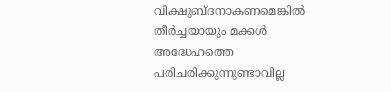വിക്ഷുബ്ദനാകണമെങ്കില്‍ തീര്‍ച്ചയായും മക്കള്‍ അദ്ധേഹത്തെ പരിചരിക്കുന്നുണ്ടാവില്ല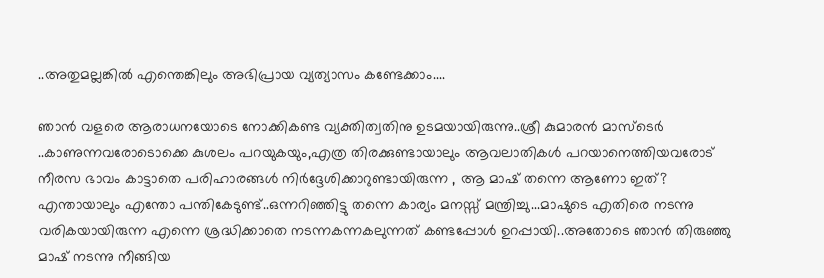..അതുമല്ലങ്കില്‍ എന്തെങ്കിലും അഭിപ്രായ വ്യത്യാസം കണ്ടേക്കാം....

ഞാന്‍ വളരെ ആരാധനയോടെ നോക്കികണ്ട വ്യക്തിത്വതിനു ഉടമയായിരുന്നു..ശ്രീ കുമാരന്‍ മാസ്ടെര്‍ ..കാണുന്നവരോടൊക്കെ കുശലം പറയുകയും,എത്ര തിരക്കുണ്ടായാലും ആവലാതികള്‍ പറയാനെത്തിയവരോട് നീരസ ഭാവം കാട്ടാതെ പരിഹാരങ്ങള്‍ നിര്‍ദ്ദേശിക്കാറുണ്ടായിരുന്ന , ആ മാഷ് തന്നെ ആണോ ഇത്?
എന്തായാലും എന്തോ പന്തികേടുണ്ട്..ഒന്നറിഞ്ഞിട്ടു തന്നെ കാര്യം മനസ്സ് മന്ത്രിച്ചു...മാഷുടെ എതിരെ നടന്നു വരികയായിരുന്ന എന്നെ ശ്രദ്ധിക്കാതെ നടന്നകന്നകലുന്നത് കണ്ടപ്പോള്‍ ഉറപ്പായി..അതോടെ ഞാന്‍ തിരുഞ്ഞു മാഷ് നടന്നു നീങ്ങിയ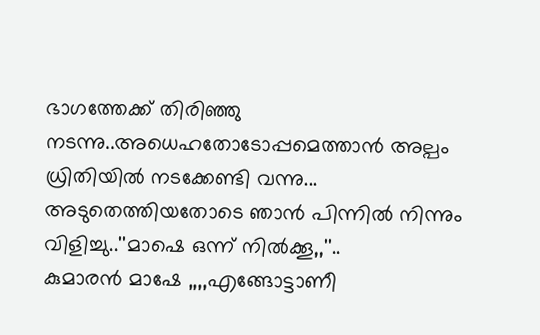ഭാഗത്തേക്ക് തിരിഞ്ഞു നടന്നു..അധെഹതോടോപ്പമെത്താന്‍ അല്പം ധ്രിതിയില്‍ നടക്കേണ്ടി വന്നു...
അടുതെത്തിയതോടെ ഞാന്‍ പിന്നില്‍ നിന്നും വിളിച്ചു..''മാഷെ ഒന്ന് നില്‍ക്കൂ,,''..
കുമാരന്‍ മാഷേ ,,,,എങ്ങോട്ടാണീ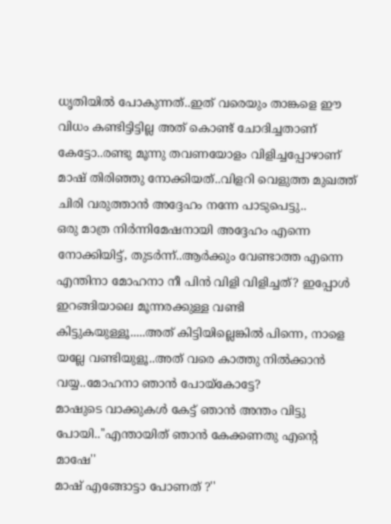ധൃതിയില്‍ പോകുന്നത്..ഇത് വരെയും താങ്കളെ ഈ വിധം കണ്ടിട്ടിട്ടില്ല അത് കൊണ്ട് ചോദിച്ചതാണ് കേട്ടോ..രണ്ടു മൂന്നു തവണയോളം വിളിച്ചപ്പോഴാണ് മാഷ് തിരിഞ്ഞു നോക്കിയത്..വിളറി വെളുത്ത മുഖത്ത് ചിരി വരുത്താന്‍ അദ്ദേഹം നന്നേ പാടുപെട്ടു..
ഒരു മാത്ര നിര്‍ന്നിമേഷനായി അദ്ദേഹം എന്നെ നോക്കിയിട്ട്, തുടര്‍ന്ന്..ആര്‍ക്കും വേണ്ടാത്ത എന്നെ എന്തിനാ മോഹനാ നീ പിന്‍ വിളി വിളിച്ചത്? ഇപ്പോള്‍ ഇറങ്ങിയാലെ മൂന്നരക്കുള്ള വണ്ടി കിട്ടുകയുള്ളൂ.....അത് കിട്ടിയില്ലെങ്കില്‍ പിന്നെ, നാളെ യല്ലേ വണ്ടിയുളൂ..അത് വരെ കാത്തു നില്‍ക്കാന്‍ വയ്യ..മോഹനാ ഞാന്‍ പോയ്കോട്ടേ?
മാഷുടെ വാക്കുകള്‍ കേട്ട് ഞാന്‍ അന്തം വിട്ടു പോയി..''എന്തായിത് ഞാന്‍ കേക്കണതു എന്റെ മാഷേ''
മാഷ്‌ എങ്ങോട്ടാ പോണത് ?''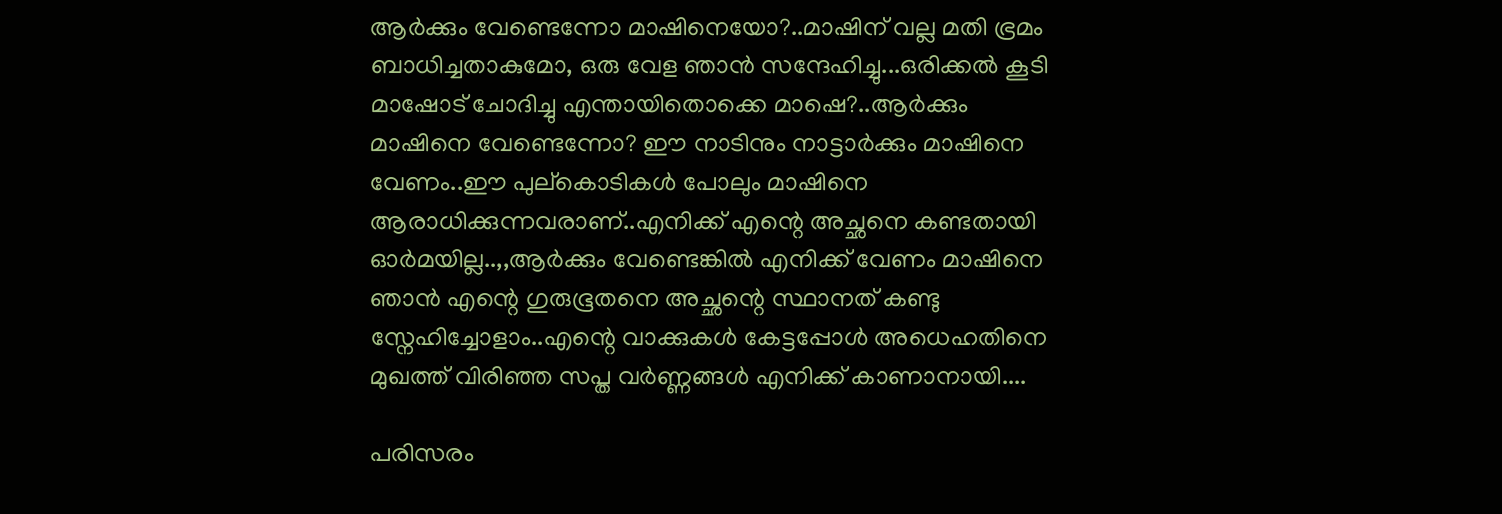ആര്‍ക്കും വേണ്ടെന്നോ മാഷിനെയോ?..മാഷിന് വല്ല മതി ഭ്രമം ബാധിച്ചതാകുമോ, ഒരു വേള ഞാന്‍ സന്ദേഹിച്ചു...ഒരിക്കല്‍ കൂടി മാഷോട് ചോദിച്ചു എന്തായിതൊക്കെ മാഷെ?..ആര്‍ക്കും മാഷിനെ വേണ്ടെന്നോ? ഈ നാടിനും നാട്ടാര്‍ക്കും മാഷിനെ വേണം..ഈ പുല്കൊടികള്‍ പോലും മാഷിനെ ആരാധിക്കുന്നവരാണ്..എനിക്ക് എന്റെ അച്ഛനെ കണ്ടതായി ഓര്‍മയില്ല..,,ആര്‍ക്കും വേണ്ടെങ്കില്‍ എനിക്ക് വേണം മാഷിനെ ഞാന്‍ എന്റെ ഗുരുഭൂതനെ അച്ഛന്റെ സ്ഥാനത് കണ്ടു സ്നേഹിച്ചോളാം..എന്റെ വാക്കുകള്‍ കേട്ടപ്പോള്‍ അധെഹതിനെ മുഖത്ത് വിരിഞ്ഞ സപ്ത വര്‍ണ്ണങ്ങള്‍ എനിക്ക് കാണാനായി....

പരിസരം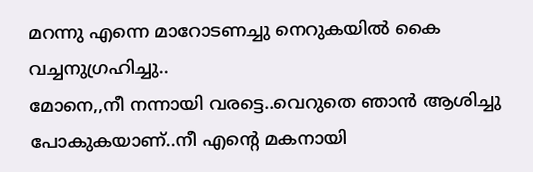മറന്നു എന്നെ മാറോടണച്ചു നെറുകയില്‍ കൈ വച്ചനുഗ്രഹിച്ചു..
മോനെ,,നീ നന്നായി വരട്ടെ..വെറുതെ ഞാന്‍ ആശിച്ചു പോകുകയാണ്..നീ എന്റെ മകനായി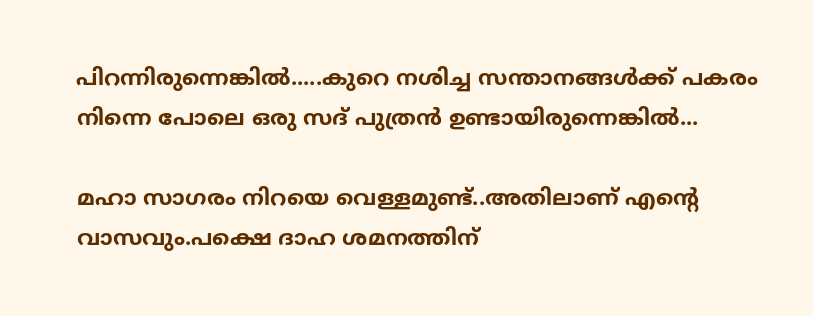പിറന്നിരുന്നെങ്കില്‍.....കുറെ നശിച്ച സന്താനങ്ങള്‍ക്ക് പകരം നിന്നെ പോലെ ഒരു സദ്‌ പുത്രന്‍ ഉണ്ടായിരുന്നെങ്കില്‍...

മഹാ സാഗരം നിറയെ വെള്ളമുണ്ട്..അതിലാണ് എന്റെ വാസവും.പക്ഷെ ദാഹ ശമനത്തിന്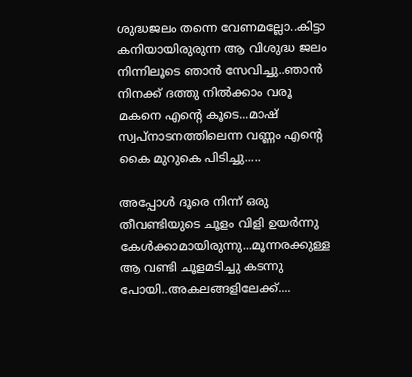ശുദ്ധജലം തന്നെ വേണമല്ലോ..കിട്ടാ കനിയായിരുരുന്ന ആ വിശുദ്ധ ജലം നിന്നിലൂടെ ഞാന്‍ സേവിച്ചു..ഞാന്‍ നിനക്ക് ദത്തു നില്‍ക്കാം വരൂ മകനെ എന്റെ കൂടെ...മാഷ്‌ സ്വപ്നാടനത്തിലെന്ന വണ്ണം എന്റെ കൈ മുറുകെ പിടിച്ചു.....

അപ്പോള്‍ ദൂരെ നിന്ന് ഒരു തീവണ്ടിയുടെ ചൂളം വിളി ഉയര്‍ന്നു കേള്‍ക്കാമായിരുന്നു...മൂന്നരക്കുള്ള ആ വണ്ടി ചൂളമടിച്ചു കടന്നു പോയി..അകലങ്ങളിലേക്ക്....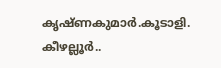കൃഷ്ണകുമാര്‍.കൂടാളി.
കീഴല്ലൂര്‍..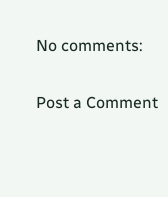No comments:

Post a Comment